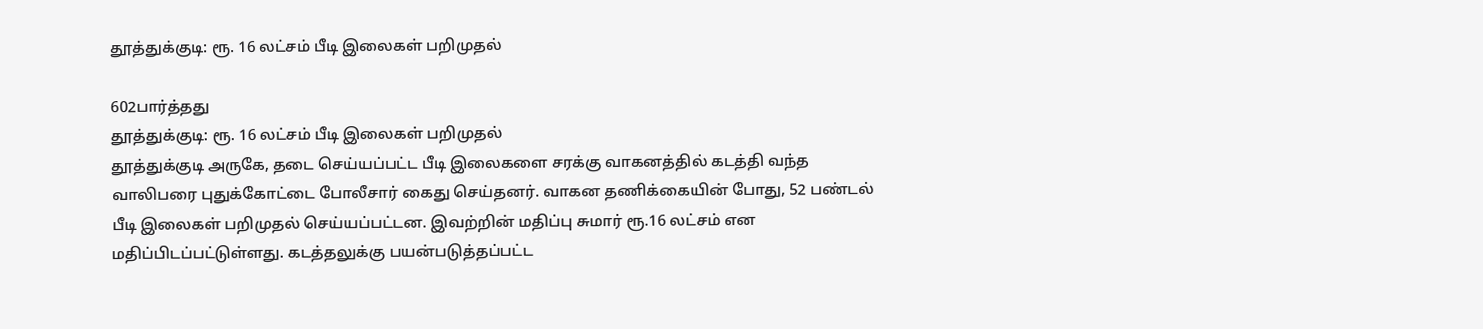தூத்துக்குடி: ரூ. 16 லட்சம் பீடி இலைகள் பறிமுதல்

602பார்த்தது
தூத்துக்குடி: ரூ. 16 லட்சம் பீடி இலைகள் பறிமுதல்
தூத்துக்குடி அருகே, தடை செய்யப்பட்ட பீடி இலைகளை சரக்கு வாகனத்தில் கடத்தி வந்த வாலிபரை புதுக்கோட்டை போலீசார் கைது செய்தனர். வாகன தணிக்கையின் போது, 52 பண்டல் பீடி இலைகள் பறிமுதல் செய்யப்பட்டன. இவற்றின் மதிப்பு சுமார் ரூ.16 லட்சம் என மதிப்பிடப்பட்டுள்ளது. கடத்தலுக்கு பயன்படுத்தப்பட்ட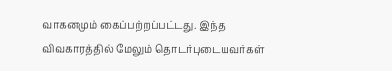வாகனமும் கைப்பற்றப்பட்டது. இந்த விவகாரத்தில் மேலும் தொடர்புடையவர்கள்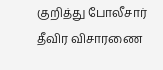குறித்து போலீசார் தீவிர விசாரணை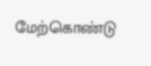மேற்கொண்டு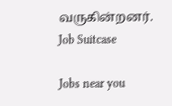வருகின்றனர்.
Job Suitcase

Jobs near you